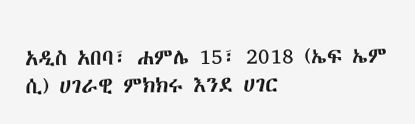አዲስ አበባ፣ ሐምሌ 15፣ 2018 (ኤፍ ኤም ሲ) ሀገራዊ ምክክሩ እንደ ሀገር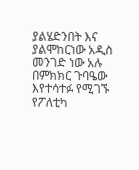ያልሄድንበት እና ያልሞከርነው አዲስ መንገድ ነው አሉ በምክክር ጉባዔው እየተሳተፉ የሚገኙ የፖለቲካ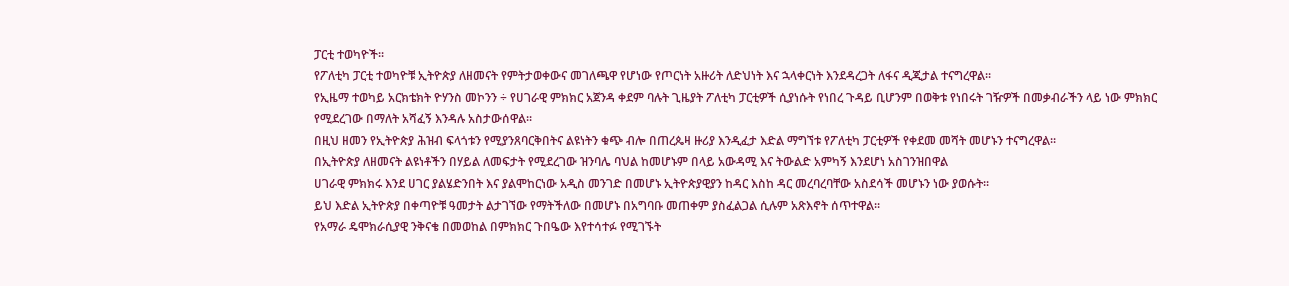ፓርቲ ተወካዮች፡፡
የፖለቲካ ፓርቲ ተወካዮቹ ኢትዮጵያ ለዘመናት የምትታወቀውና መገለጫዋ የሆነው የጦርነት አዙሪት ለድህነት እና ኋላቀርነት እንደዳረጋት ለፋና ዲጂታል ተናግረዋል፡፡
የኢዜማ ተወካይ አርክቴክት ዮሃንስ መኮንን ÷ የሀገራዊ ምክክር አጀንዳ ቀደም ባሉት ጊዜያት ፖለቲካ ፓርቲዎች ሲያነሱት የነበረ ጉዳይ ቢሆንም በወቅቱ የነበሩት ገዥዎች በመቃብራችን ላይ ነው ምክክር የሚደረገው በማለት አሻፈኝ እንዳሉ አስታውሰዋል፡፡
በዚህ ዘመን የኢትዮጵያ ሕዝብ ፍላጎቱን የሚያንጸባርቅበትና ልዩነትን ቁጭ ብሎ በጠረጴዛ ዙሪያ እንዲፈታ እድል ማግኘቱ የፖለቲካ ፓርቲዎች የቀደመ መሻት መሆኑን ተናግረዋል፡፡
በኢትዮጵያ ለዘመናት ልዩነቶችን በሃይል ለመፍታት የሚደረገው ዝንባሌ ባህል ከመሆኑም በላይ አውዳሚ እና ትውልድ አምካኝ እንደሆነ አስገንዝበዋል
ሀገራዊ ምክክሩ እንደ ሀገር ያልሄድንበት እና ያልሞከርነው አዲስ መንገድ በመሆኑ ኢትዮጵያዊያን ከዳር እስከ ዳር መረባረባቸው አስደሳች መሆኑን ነው ያወሱት፡፡
ይህ እድል ኢትዮጵያ በቀጣዮቹ ዓመታት ልታገኘው የማትችለው በመሆኑ በአግባቡ መጠቀም ያስፈልጋል ሲሉም አጽእኖት ሰጥተዋል፡፡
የአማራ ዴሞክራሲያዊ ንቅናቄ በመወከል በምክክር ጉበዔው እየተሳተፉ የሚገኙት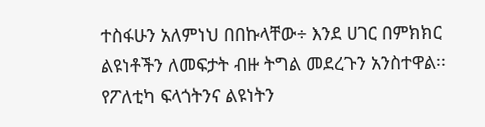ተስፋሁን አለምነህ በበኩላቸው÷ እንደ ሀገር በምክክር ልዩነቶችን ለመፍታት ብዙ ትግል መደረጉን አንስተዋል፡፡
የፖለቲካ ፍላጎትንና ልዩነትን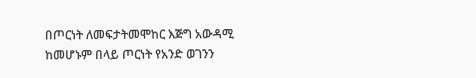በጦርነት ለመፍታትመሞከር እጅግ አውዳሚ ከመሆኑም በላይ ጦርነት የአንድ ወገንን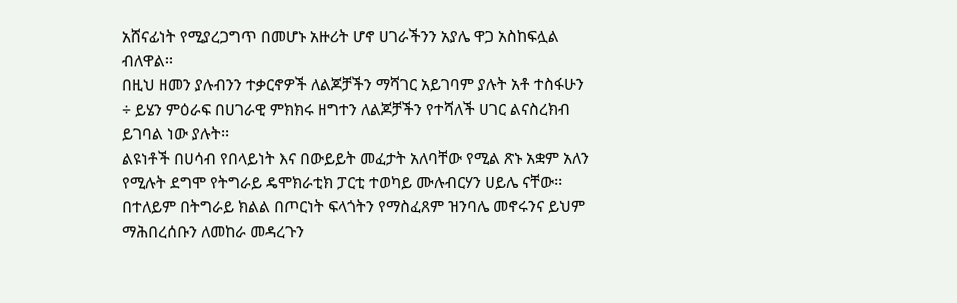አሸናፊነት የሚያረጋግጥ በመሆኑ አዙሪት ሆኖ ሀገራችንን አያሌ ዋጋ አስከፍሏል ብለዋል፡፡
በዚህ ዘመን ያሉብንን ተቃርኖዎች ለልጆቻችን ማሻገር አይገባም ያሉት አቶ ተስፋሁን ÷ ይሄን ምዕራፍ በሀገራዊ ምክክሩ ዘግተን ለልጆቻችን የተሻለች ሀገር ልናስረክብ ይገባል ነው ያሉት፡፡
ልዩነቶች በሀሳብ የበላይነት እና በውይይት መፈታት አለባቸው የሚል ጽኑ አቋም አለን የሚሉት ደግሞ የትግራይ ዴሞክራቲክ ፓርቲ ተወካይ ሙሉብርሃን ሀይሌ ናቸው፡፡
በተለይም በትግራይ ክልል በጦርነት ፍላጎትን የማስፈጸም ዝንባሌ መኖሩንና ይህም ማሕበረሰቡን ለመከራ መዳረጉን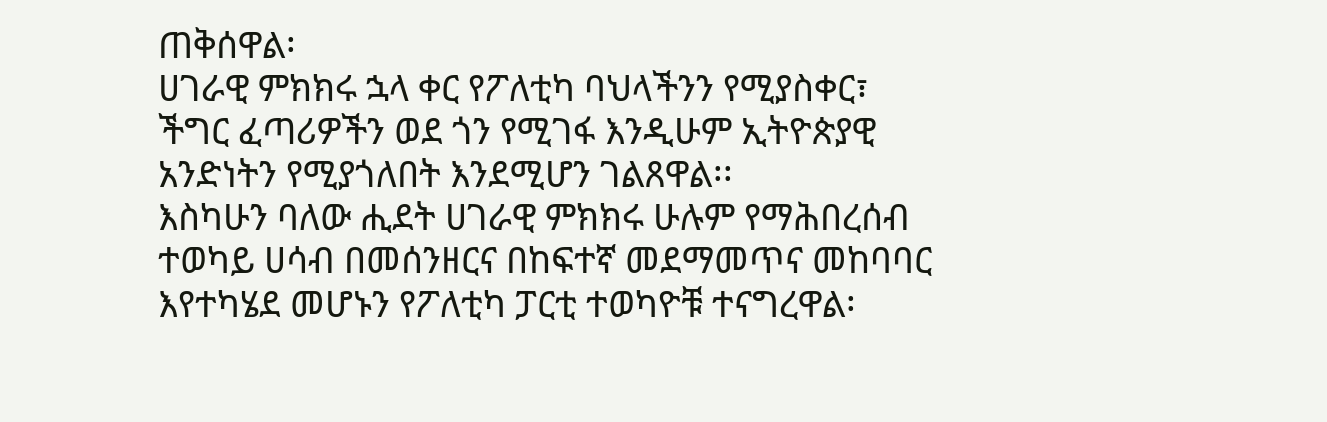ጠቅሰዋል፡
ሀገራዊ ምክክሩ ኋላ ቀር የፖለቲካ ባህላችንን የሚያስቀር፣ ችግር ፈጣሪዎችን ወደ ጎን የሚገፋ እንዲሁም ኢትዮጵያዊ አንድነትን የሚያጎለበት እንደሚሆን ገልጸዋል፡፡
እስካሁን ባለው ሒደት ሀገራዊ ምክክሩ ሁሉም የማሕበረሰብ ተወካይ ሀሳብ በመሰንዘርና በከፍተኛ መደማመጥና መከባባር እየተካሄደ መሆኑን የፖለቲካ ፓርቲ ተወካዮቹ ተናግረዋል፡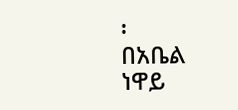፡
በአቤል ነዋይ